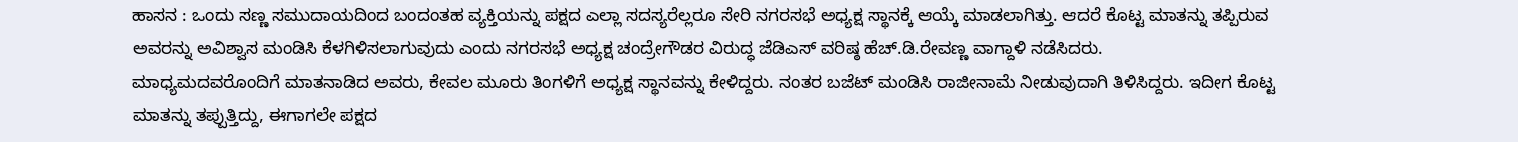ಹಾಸನ : ಒಂದು ಸಣ್ಣ ಸಮುದಾಯದಿಂದ ಬಂದಂತಹ ವ್ಯಕ್ತಿಯನ್ನು ಪಕ್ಷದ ಎಲ್ಲಾ ಸದಸ್ಯರೆಲ್ಲರೂ ಸೇರಿ ನಗರಸಭೆ ಅಧ್ಯಕ್ಷ ಸ್ಥಾನಕ್ಕೆ ಆಯ್ಕೆ ಮಾಡಲಾಗಿತ್ತು. ಆದರೆ ಕೊಟ್ಟ ಮಾತನ್ನು ತಪ್ಪಿರುವ ಅವರನ್ನು ಅವಿಶ್ವಾಸ ಮಂಡಿಸಿ ಕೆಳಗಿಳಿಸಲಾಗುವುದು ಎಂದು ನಗರಸಭೆ ಅಧ್ಯಕ್ಷ ಚಂದ್ರೇಗೌಡರ ವಿರುದ್ಧ ಜೆಡಿಎಸ್ ವರಿಷ್ಠ ಹೆಚ್.ಡಿ.ರೇವಣ್ಣ ವಾಗ್ದಾಳಿ ನಡೆಸಿದರು.
ಮಾಧ್ಯಮದವರೊಂದಿಗೆ ಮಾತನಾಡಿದ ಅವರು, ಕೇವಲ ಮೂರು ತಿಂಗಳಿಗೆ ಅಧ್ಯಕ್ಷ ಸ್ಥಾನವನ್ನು ಕೇಳಿದ್ದರು. ನಂತರ ಬಜೆಟ್ ಮಂಡಿಸಿ ರಾಜೀನಾಮೆ ನೀಡುವುದಾಗಿ ತಿಳಿಸಿದ್ದರು. ಇದೀಗ ಕೊಟ್ಟ ಮಾತನ್ನು ತಪ್ಪುತ್ತಿದ್ದು, ಈಗಾಗಲೇ ಪಕ್ಷದ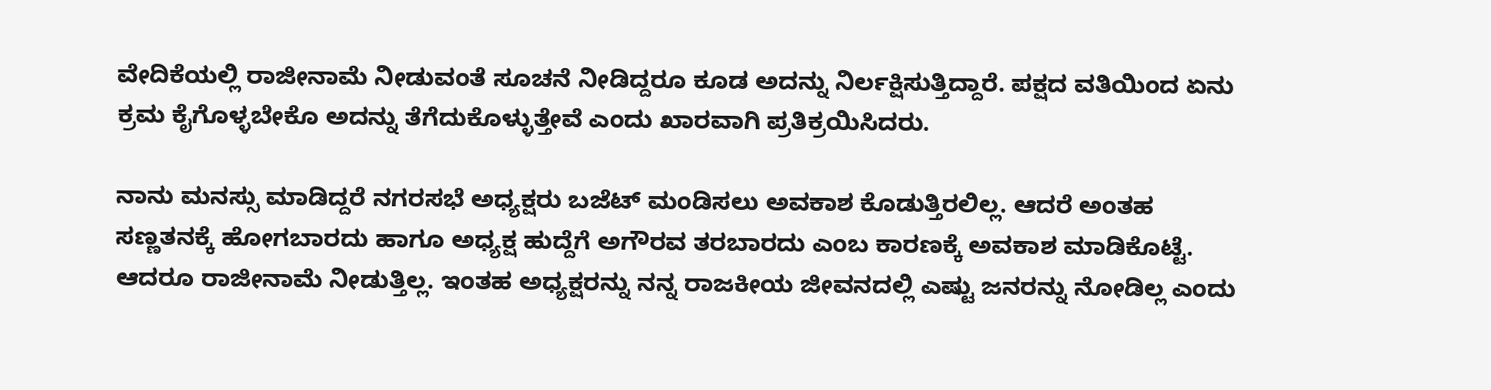ವೇದಿಕೆಯಲ್ಲಿ ರಾಜೀನಾಮೆ ನೀಡುವಂತೆ ಸೂಚನೆ ನೀಡಿದ್ದರೂ ಕೂಡ ಅದನ್ನು ನಿರ್ಲಕ್ಷಿಸುತ್ತಿದ್ದಾರೆ. ಪಕ್ಷದ ವತಿಯಿಂದ ಏನು ಕ್ರಮ ಕೈಗೊಳ್ಳಬೇಕೊ ಅದನ್ನು ತೆಗೆದುಕೊಳ್ಳುತ್ತೇವೆ ಎಂದು ಖಾರವಾಗಿ ಪ್ರತಿಕ್ರಯಿಸಿದರು.

ನಾನು ಮನಸ್ಸು ಮಾಡಿದ್ದರೆ ನಗರಸಭೆ ಅಧ್ಯಕ್ಷರು ಬಜೆಟ್ ಮಂಡಿಸಲು ಅವಕಾಶ ಕೊಡುತ್ತಿರಲಿಲ್ಲ. ಆದರೆ ಅಂತಹ ಸಣ್ಣತನಕ್ಕೆ ಹೋಗಬಾರದು ಹಾಗೂ ಅಧ್ಯಕ್ಷ ಹುದ್ದೆಗೆ ಅಗೌರವ ತರಬಾರದು ಎಂಬ ಕಾರಣಕ್ಕೆ ಅವಕಾಶ ಮಾಡಿಕೊಟ್ಟೆ. ಆದರೂ ರಾಜೀನಾಮೆ ನೀಡುತ್ತಿಲ್ಲ. ಇಂತಹ ಅಧ್ಯಕ್ಷರನ್ನು ನನ್ನ ರಾಜಕೀಯ ಜೀವನದಲ್ಲಿ ಎಷ್ಟು ಜನರನ್ನು ನೋಡಿಲ್ಲ ಎಂದು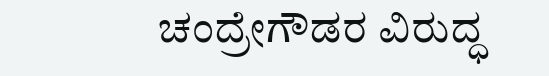ಚಂದ್ರೇಗೌಡರ ವಿರುದ್ಧ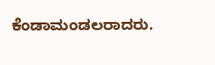ಕೆಂಡಾಮಂಡಲರಾದರು.